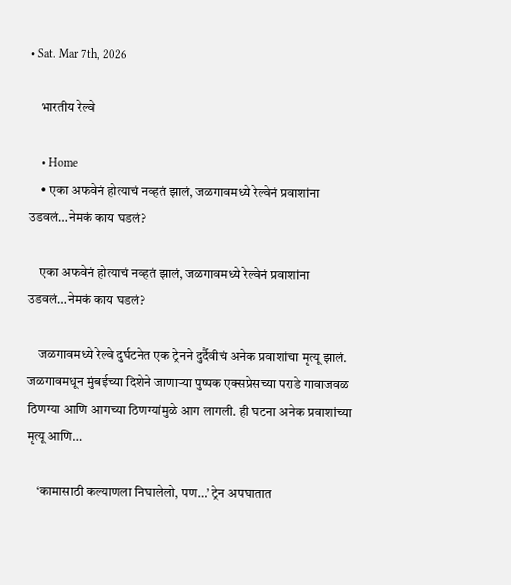• Sat. Mar 7th, 2026

    भारतीय रेल्वे

    • Home
    • एका अफवेनं होत्याचं नव्हतं झालं, जळगावमध्ये रेल्वेनं प्रवाशांना उडवलं…नेमकं काय घडलं?

    एका अफवेनं होत्याचं नव्हतं झालं, जळगावमध्ये रेल्वेनं प्रवाशांना उडवलं…नेमकं काय घडलं?

    जळगावमध्ये रेल्वे दुर्घटनेत एक ट्रेनने दुर्दैवीचं अनेक प्रवाशांचा मृत्यू झालं. जळगावमधून मुंबईच्या दिशेने जाणाऱ्या पुष्पक एक्सप्रेसच्या पराडे गावाजवळ ठिणग्या आणि आगच्या ठिणग्यांमुळे आग लागली. ही घटना अनेक प्रवाशांच्या मृत्यू आणि…

    ‘कामासाठी कल्याणला निघालेलो, पण…’ ट्रेन अपघातात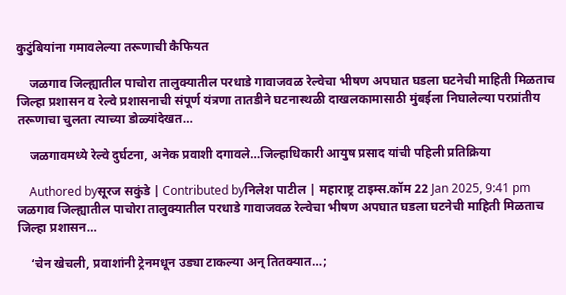कुटुंबियांना गमावलेल्या तरूणाची कैफियत

    जळगाव जिल्ह्यातील पाचोरा तालुक्यातील परधाडे गावाजवळ रेल्वेचा भीषण अपघात घडला घटनेची माहिती मिळताच जिल्हा प्रशासन व रेल्वे प्रशासनाची संपूर्ण यंत्रणा तातडीने घटनास्थळी दाखलकामासाठी मुंबईला निघालेल्या परप्रांतीय तरूणाचा चुलता त्याच्या डोळ्यांदेखत…

    जळगावमध्ये रेल्वे दुर्घटना, अनेक प्रवाशी दगावले…जिल्हाधिकारी आयुष प्रसाद यांची पहिली प्रतिक्रिया

    Authored byसूरज सकुंडे | Contributed byनिलेश पाटील | महाराष्ट्र टाइम्स.कॉम 22 Jan 2025, 9:41 pm जळगाव जिल्ह्यातील पाचोरा तालुक्यातील परधाडे गावाजवळ रेल्वेचा भीषण अपघात घडला घटनेची माहिती मिळताच जिल्हा प्रशासन…

    ‘चेन खेचली, प्रवाशांनी ट्रेनमधून उड्या टाकल्या अन् तितक्यात…;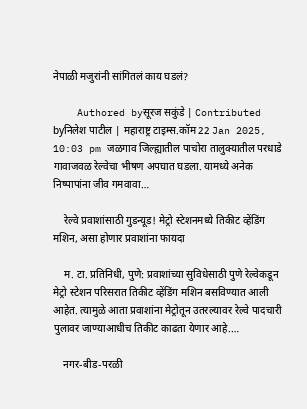नेपाळी मजुरांनी सांगितलं काय घडलं?

    Authored byसूरज सकुंडे | Contributed byनिलेश पाटील | महाराष्ट्र टाइम्स.कॉम 22 Jan 2025, 10:03 pm जळगाव जिल्ह्यातील पाचोरा तालुक्यातील परधाडे गावाजवळ रेल्वेचा भीषण अपघात घडला. यामध्ये अनेक निष्पापांना जीव गमवावा…

    रेल्वे प्रवाशांसाठी गुडन्यूड! मेट्रो स्टेशनमध्ये तिकीट व्हेंडिंग मशिन, असा होणार प्रवाशांना फायदा

    म. टा. प्रतिनिधी, पुणे: प्रवाशांच्या सुविधेसाठी पुणे रेल्वेकडून मेट्रो स्टेशन परिसरात तिकीट व्हेंडिंग मशिन बसविण्यात आली आहेत. त्यामुळे आता प्रवाशांना मेट्रोतून उतरल्यावर रेल्वे पादचारी पुलावर जाण्याआधीच तिकीट काढता येणार आहे.…

    नगर-बीड-परळी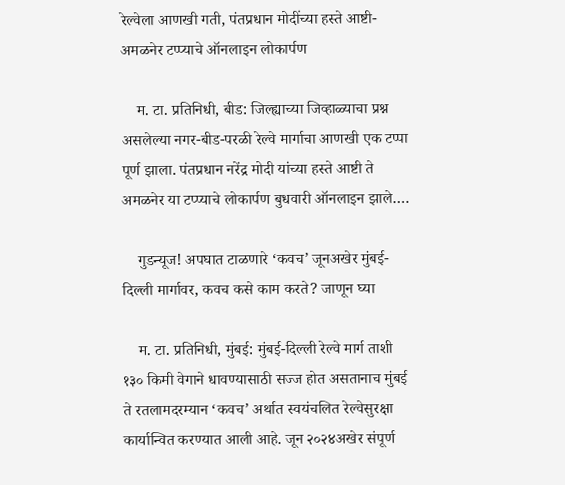रेल्वेला आणखी गती, पंतप्रधान मोदींच्या हस्ते आष्टी-अमळनेर टप्प्याचे ऑनलाइन लोकार्पण

    म. टा. प्रतिनिधी, बीड: जिल्ह्याच्या जिव्हाळ्याचा प्रश्न असलेल्या नगर-बीड-परळी रेल्वे मार्गाचा आणखी एक टप्पा पूर्ण झाला. पंतप्रधान नरेंद्र मोदी यांच्या हस्ते आष्टी ते अमळनेर या टप्प्याचे लोकार्पण बुधवारी ऑनलाइन झाले.…

    गुडन्यूज! अपघात टाळणारे ‘कवच’ जूनअखेर मुंबई-दिल्ली मार्गावर, कवच कसे काम करते? जाणून घ्या

    म. टा. प्रतिनिधी, मुंबई: मुंबई-दिल्ली रेल्वे मार्ग ताशी १३० किमी वेगाने धावण्यासाठी सज्ज होत असतानाच मुंबई ते रतलामदरम्यान ‘कवच’ अर्थात स्वयंचलित रेल्वेसुरक्षा कार्यान्वित करण्यात आली आहे. जून २०२४अखेर संपूर्ण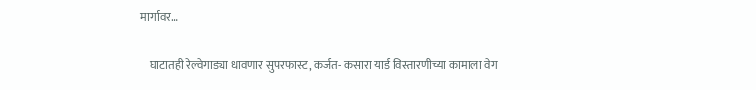मार्गावर…

    घाटातही रेल्वेगाड्या धावणार सुपरफास्ट, कर्जत- कसारा यार्ड विस्तारणीच्या कामाला वेग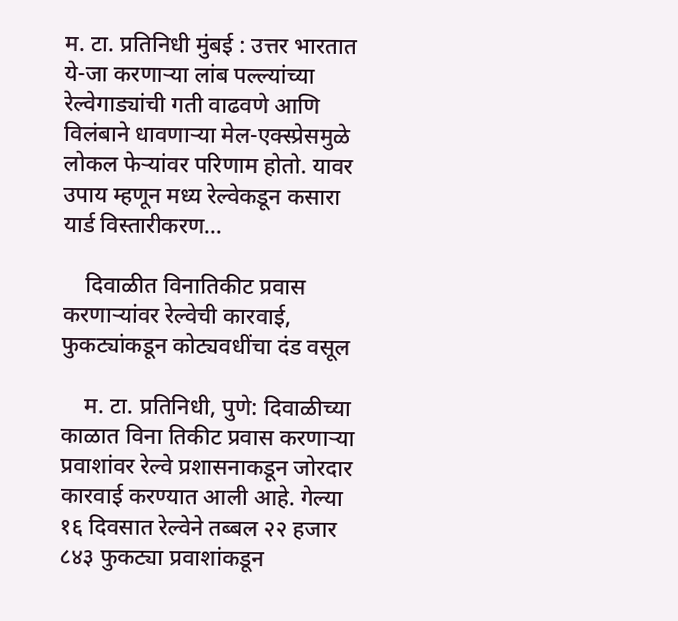म. टा. प्रतिनिधी मुंबई : उत्तर भारतात ये-जा करणाऱ्या लांब पल्ल्यांच्या रेल्वेगाड्यांची गती वाढवणे आणि विलंबाने धावणाऱ्या मेल-एक्स्प्रेसमुळे लोकल फेऱ्यांवर परिणाम होतो. यावर उपाय म्हणून मध्य रेल्वेकडून कसारा यार्ड विस्तारीकरण…

    दिवाळीत विनातिकीट प्रवास करणाऱ्यांवर रेल्वेची कारवाई, फुकट्यांकडून कोट्यवधींचा दंड वसूल

    म. टा. प्रतिनिधी, पुणे: दिवाळीच्या काळात विना तिकीट प्रवास करणाऱ्या प्रवाशांवर रेल्वे प्रशासनाकडून जोरदार कारवाई करण्यात आली आहे. गेल्या १६ दिवसात रेल्वेने तब्बल २२ हजार ८४३ फुकट्या प्रवाशांकडून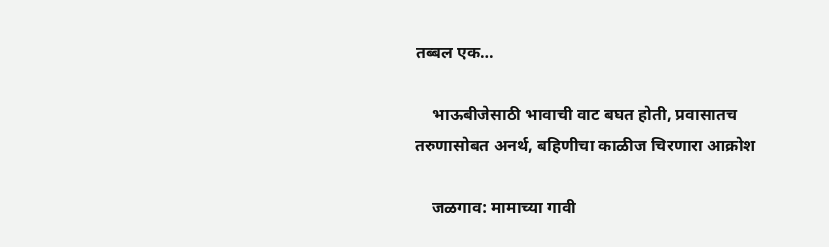तब्बल एक…

    भाऊबीजेसाठी भावाची वाट बघत होती, प्रवासातच तरुणासोबत अनर्थ, बहिणीचा काळीज चिरणारा आक्रोश

    जळगाव: मामाच्या गावी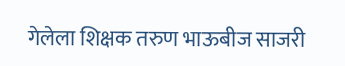गेलेला शिक्षक तरुण भाऊबीज साजरी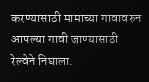करण्यासाठी मामाच्या गावावरुन आपल्या गावी जाण्यासाठी रेल्वेने निघाला.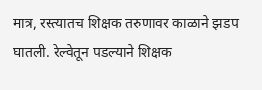मात्र, रस्त्यातच शिक्षक तरुणावर काळाने झडप घातली. रेल्वेतून पडल्याने शिक्षक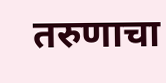तरुणाचा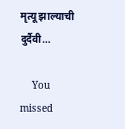मृत्यू झाल्याची दुर्दैवी…

    You missed